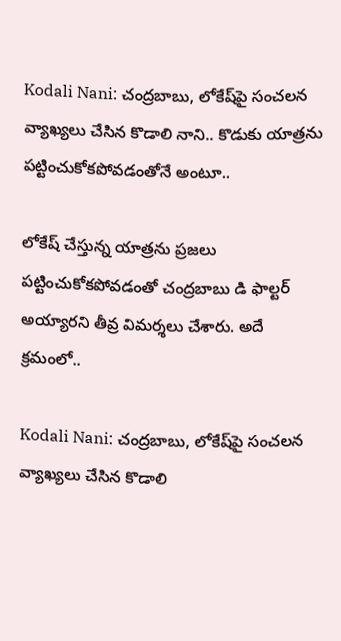Kodali Nani: చంద్రబాబు, లోకేష్‌పై సంచలన వ్యాఖ్యలు చేసిన కొడాలి నాని.. కొడుకు యాత్రను పట్టించుకోకపోవడంతోనే అంటూ..

లోకేష్ చేస్తున్న యాత్రను ప్రజలు పట్టించుకోకపోవడంతో చంద్రబాబు డి ఫాల్టర్ అయ్యారని తీవ్ర విమర్శలు చేశారు. అదే క్రమంలో..

Kodali Nani: చంద్రబాబు, లోకేష్‌పై సంచలన వ్యాఖ్యలు చేసిన కొడాలి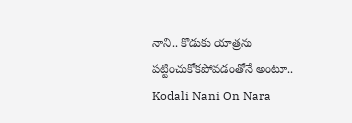నాని.. కొడుకు యాత్రను పట్టించుకోకపోవడంతోనే అంటూ..
Kodali Nani On Nara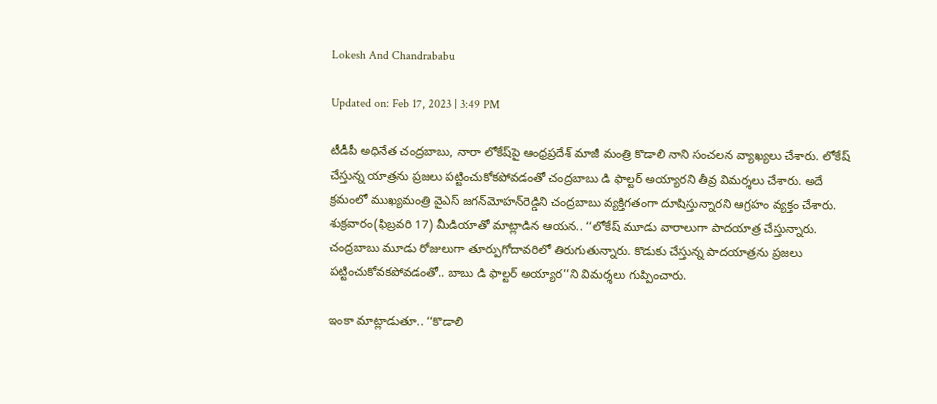Lokesh And Chandrababu

Updated on: Feb 17, 2023 | 3:49 PM

టీడీపీ అధినేత చంద్రబాబు, నారా లోకేష్‌పై ఆంధ్రప్రదేశ్ మాజీ మంత్రి కొడాలి నాని సంచలన వ్యాఖ్యలు చేశారు. లోకేష్ చేస్తున్న యాత్రను ప్రజలు పట్టించుకోకపోవడంతో చంద్రబాబు డి ఫాల్టర్ అయ్యారని తీవ్ర విమర్శలు చేశారు. అదే క్రమంలో ముఖ్యమంత్రి వైఎస్‌ జగన్‌మోహన్‌రెడ్డిని చంద్రబాబు వ్యక్తిగతంగా దూషిస్తున్నారని ఆగ్రహం వ్యక్తం చేశారు. శుక్రవారం(ఫిబ్రవరి 17) మీడియాతో మాట్లాడిన ఆయన.. ‘‘లోకేష్ మూడు వారాలుగా పాదయాత్ర చేస్తున్నారు. చంద్రబాబు మూడు రోజులుగా తూర్పుగోదావరిలో తిరుగుతున్నారు. కొడుకు చేస్తున్న పాదయాత్రను ప్రజలు పట్టించుకోవకపోవడంతో.. బాబు డి ఫాల్టర్ అయ్యార’’ని విమర్శలు గుప్పించారు.

ఇంకా మాట్లాడుతూ.. ‘‘కొడాలి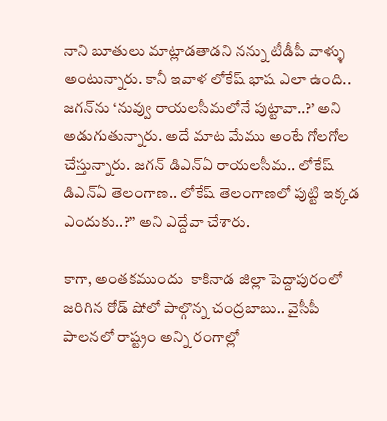నాని బూతులు మాట్లాడతాడని నన్ను టీడీపీ వాళ్ళు అంటున్నారు. కానీ ఇవాళ లోకేష్ భాష ఎలా ఉంది.. జగన్‌ను ‘నువ్వు రాయలసీమలోనే పుట్టావా..?’ అని అడుగుతున్నారు. అదే మాట మేము అంటే గోలగోల చేస్తున్నారు. జగన్ డిఎన్ఏ రాయలసీమ.. లోకేష్ డిఎన్ఏ తెలంగాణ.. లోకేష్ తెలంగాణలో పుట్టి ఇక్కడ ఎందుకు..?’’ అని ఎద్దేవా చేశారు.

కాగా, అంతకముందు  కాకినాడ జిల్లా పెద్దాపురంలో జరిగిన రోడ్ షోలో పాల్గొన్న చంద్రబాబు.. వైసీపీ పాలనలో రాష్ట్రం అన్ని రంగాల్లో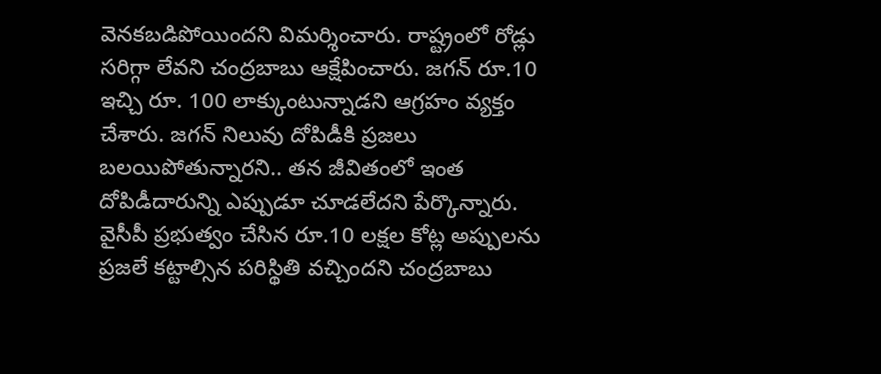వెనకబడిపోయిందని విమర్శించారు. రాష్ట్రంలో రోడ్లు సరిగ్గా లేవని చంద్రబాబు ఆక్షేపించారు. జగన్ రూ.10 ఇచ్చి రూ. 100 లాక్కుంటున్నాడని ఆగ్రహం వ్యక్తం చేశారు. జగన్ నిలువు దోపిడీకి ప్రజలు బలయిపోతున్నారని.. తన జీవితంలో ఇంత దోపిడీదారున్ని ఎప్పుడూ చూడలేదని పేర్కొన్నారు. వైసీపీ ప్రభుత్వం చేసిన రూ.10 లక్షల కోట్ల అప్పులను ప్రజలే కట్టాల్సిన పరిస్థితి వచ్చిందని చంద్రబాబు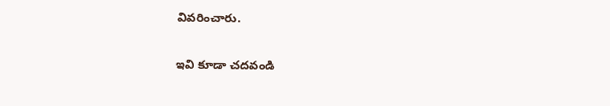వివరించారు.

ఇవి కూడా చదవండి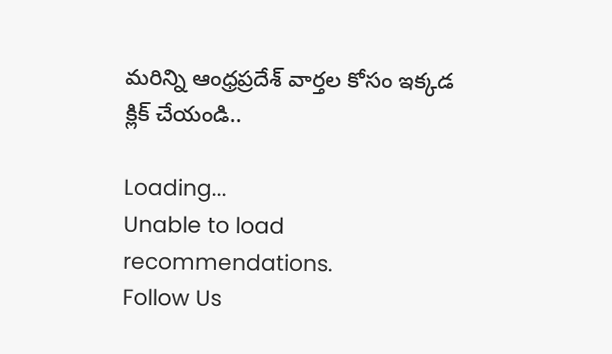మరిన్ని ఆంధ్రప్రదేశ్ వార్తల కోసం ఇక్కడ క్లిక్ చేయండి..

Loading...
Unable to load recommendations.
Follow Us